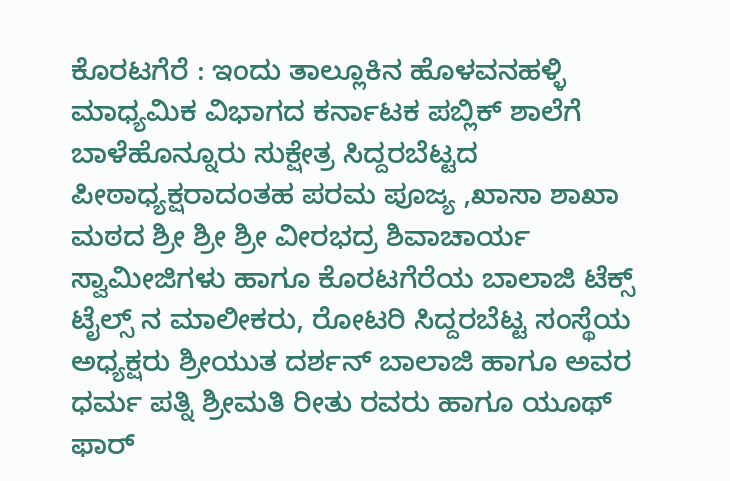ಕೊರಟಗೆರೆ : ಇಂದು ತಾಲ್ಲೂಕಿನ ಹೊಳವನಹಳ್ಳಿ ಮಾಧ್ಯಮಿಕ ವಿಭಾಗದ ಕರ್ನಾಟಕ ಪಬ್ಲಿಕ್ ಶಾಲೆಗೆ
ಬಾಳೆಹೊನ್ನೂರು ಸುಕ್ಷೇತ್ರ ಸಿದ್ದರಬೆಟ್ಟದ ಪೀಠಾಧ್ಯಕ್ಷರಾದಂತಹ ಪರಮ ಪೂಜ್ಯ ,ಖಾಸಾ ಶಾಖಾ ಮಠದ ಶ್ರೀ ಶ್ರೀ ಶ್ರೀ ವೀರಭದ್ರ ಶಿವಾಚಾರ್ಯ ಸ್ವಾಮೀಜಿಗಳು ಹಾಗೂ ಕೊರಟಗೆರೆಯ ಬಾಲಾಜಿ ಟೆಕ್ಸ್ ಟೈಲ್ಸ್ ನ ಮಾಲೀಕರು, ರೋಟರಿ ಸಿದ್ದರಬೆಟ್ಟ ಸಂಸ್ಥೆಯ ಅಧ್ಯಕ್ಷರು ಶ್ರೀಯುತ ದರ್ಶನ್ ಬಾಲಾಜಿ ಹಾಗೂ ಅವರ ಧರ್ಮ ಪತ್ನಿ ಶ್ರೀಮತಿ ರೀತು ರವರು ಹಾಗೂ ಯೂಥ್ ಫಾರ್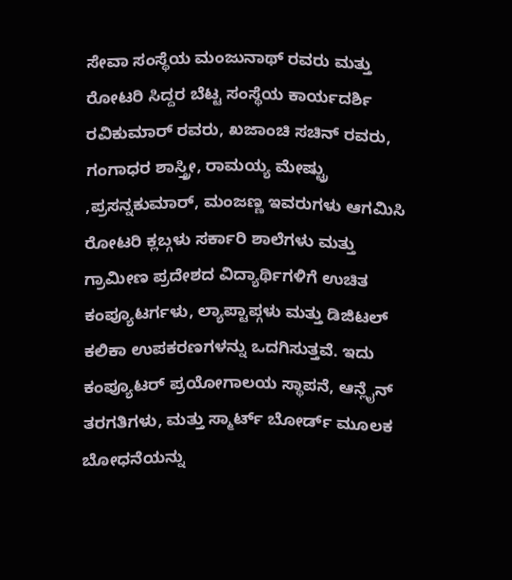ಸೇವಾ ಸಂಸ್ಥೆಯ ಮಂಜುನಾಥ್ ರವರು ಮತ್ತು ರೋಟರಿ ಸಿದ್ದರ ಬೆಟ್ಟ ಸಂಸ್ಥೆಯ ಕಾರ್ಯದರ್ಶಿ ರವಿಕುಮಾರ್ ರವರು, ಖಜಾಂಚಿ ಸಚಿನ್ ರವರು, ಗಂಗಾಧರ ಶಾಸ್ತ್ರೀ, ರಾಮಯ್ಯ ಮೇಷ್ಟ್ರು ,ಪ್ರಸನ್ನಕುಮಾರ್, ಮಂಜಣ್ಣ ಇವರುಗಳು ಆಗಮಿಸಿ ರೋಟರಿ ಕ್ಲಬ್ಗಳು ಸರ್ಕಾರಿ ಶಾಲೆಗಳು ಮತ್ತು ಗ್ರಾಮೀಣ ಪ್ರದೇಶದ ವಿದ್ಯಾರ್ಥಿಗಳಿಗೆ ಉಚಿತ ಕಂಪ್ಯೂಟರ್ಗಳು, ಲ್ಯಾಪ್ಟಾಪ್ಗಳು ಮತ್ತು ಡಿಜಿಟಲ್ ಕಲಿಕಾ ಉಪಕರಣಗಳನ್ನು ಒದಗಿಸುತ್ತವೆ. ಇದು ಕಂಪ್ಯೂಟರ್ ಪ್ರಯೋಗಾಲಯ ಸ್ಥಾಪನೆ, ಆನ್ಲೈನ್ ತರಗತಿಗಳು, ಮತ್ತು ಸ್ಮಾರ್ಟ್ ಬೋರ್ಡ್ ಮೂಲಕ ಬೋಧನೆಯನ್ನು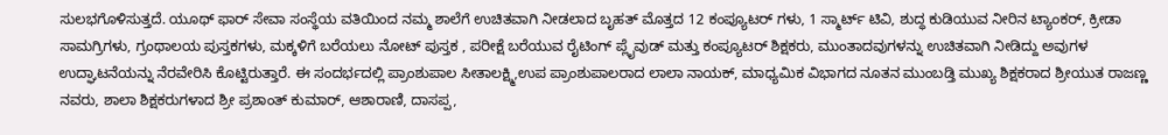ಸುಲಭಗೊಳಿಸುತ್ತದೆ. ಯೂಥ್ ಫಾರ್ ಸೇವಾ ಸಂಸ್ಥೆಯ ವತಿಯಿಂದ ನಮ್ಮ ಶಾಲೆಗೆ ಉಚಿತವಾಗಿ ನೀಡಲಾದ ಬೃಹತ್ ಮೊತ್ತದ 12 ಕಂಪ್ಯೂಟರ್ ಗಳು, 1 ಸ್ಮಾರ್ಟ್ ಟಿವಿ, ಶುದ್ಧ ಕುಡಿಯುವ ನೀರಿನ ಟ್ಯಾಂಕರ್, ಕ್ರೀಡಾ ಸಾಮಗ್ರಿಗಳು, ಗ್ರಂಥಾಲಯ ಪುಸ್ತಕಗಳು, ಮಕ್ಕಳಿಗೆ ಬರೆಯಲು ನೋಟ್ ಪುಸ್ತಕ , ಪರೀಕ್ಷೆ ಬರೆಯುವ ರೈಟಿಂಗ್ ಪ್ಲೈವುಡ್ ಮತ್ತು ಕಂಪ್ಯೂಟರ್ ಶಿಕ್ಷಕರು, ಮುಂತಾದವುಗಳನ್ನು ಉಚಿತವಾಗಿ ನೀಡಿದ್ದು ಅವುಗಳ ಉದ್ಘಾಟನೆಯನ್ನು ನೆರವೇರಿಸಿ ಕೊಟ್ಟಿರುತ್ತಾರೆ. ಈ ಸಂದರ್ಭದಲ್ಲಿ ಪ್ರಾಂಶುಪಾಲ ಸೀತಾಲಕ್ಷ್ಮಿ,ಉಪ ಪ್ರಾಂಶುಪಾಲರಾದ ಲಾಲಾ ನಾಯಕ್, ಮಾಧ್ಯಮಿಕ ವಿಭಾಗದ ನೂತನ ಮುಂಬಡ್ತಿ ಮುಖ್ಯ ಶಿಕ್ಷಕರಾದ ಶ್ರೀಯುತ ರಾಜಣ್ಣ ನವರು, ಶಾಲಾ ಶಿಕ್ಷಕರುಗಳಾದ ಶ್ರೀ ಪ್ರಶಾಂತ್ ಕುಮಾರ್, ಆಶಾರಾಣಿ, ದಾಸಪ್ಪ,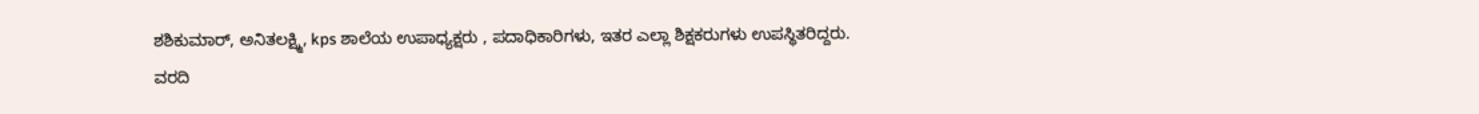ಶಶಿಕುಮಾರ್, ಅನಿತಲಕ್ಷ್ಮಿ, kps ಶಾಲೆಯ ಉಪಾಧ್ಯಕ್ಷರು , ಪದಾಧಿಕಾರಿಗಳು, ಇತರ ಎಲ್ಲಾ ಶಿಕ್ಷಕರುಗಳು ಉಪಸ್ಥಿತರಿದ್ದರು.
ವರದಿ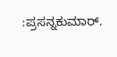:ಪ್ರಸನ್ನಕುಮಾರ್.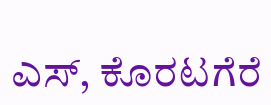ಎಸ್, ಕೊರಟಗೆರೆ